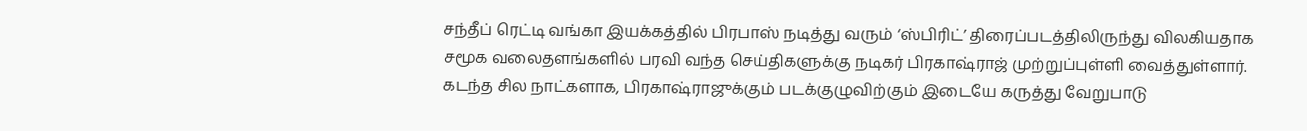சந்தீப் ரெட்டி வங்கா இயக்கத்தில் பிரபாஸ் நடித்து வரும் ‘ஸ்பிரிட்’ திரைப்படத்திலிருந்து விலகியதாக சமூக வலைதளங்களில் பரவி வந்த செய்திகளுக்கு நடிகர் பிரகாஷ்ராஜ் முற்றுப்புள்ளி வைத்துள்ளார்.
கடந்த சில நாட்களாக, பிரகாஷ்ராஜுக்கும் படக்குழுவிற்கும் இடையே கருத்து வேறுபாடு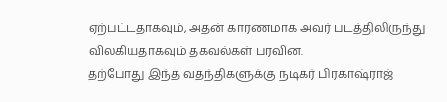ஏற்பட்டதாகவும், அதன் காரணமாக அவர் படத்திலிருந்து விலகியதாகவும் தகவல்கள் பரவின.
தற்போது இந்த வதந்திகளுக்கு நடிகர் பிரகாஷ்ராஜ்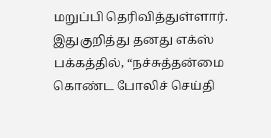மறுப்பி தெரிவித்துள்ளார். இதுகுறித்து தனது எக்ஸ் பக்கத்தில், “நச்சுத்தன்மை கொண்ட போலிச் செய்தி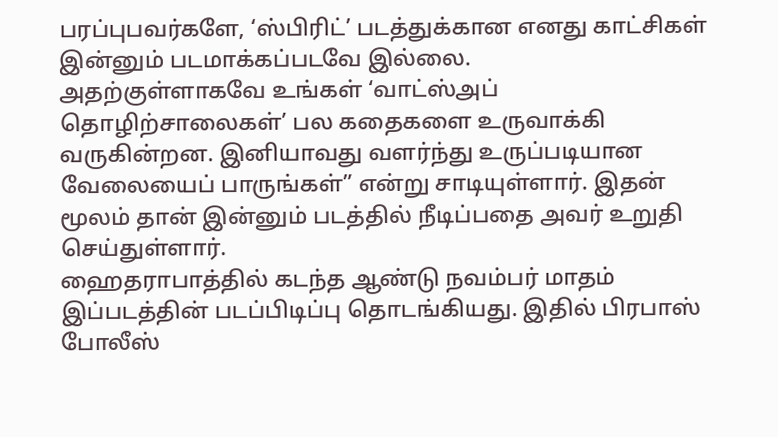பரப்புபவர்களே, ‘ஸ்பிரிட்’ படத்துக்கான எனது காட்சிகள் இன்னும் படமாக்கப்படவே இல்லை.
அதற்குள்ளாகவே உங்கள் ‘வாட்ஸ்அப் தொழிற்சாலைகள்’ பல கதைகளை உருவாக்கி வருகின்றன. இனியாவது வளர்ந்து உருப்படியான வேலையைப் பாருங்கள்” என்று சாடியுள்ளார். இதன் மூலம் தான் இன்னும் படத்தில் நீடிப்பதை அவர் உறுதி செய்துள்ளார்.
ஹைதராபாத்தில் கடந்த ஆண்டு நவம்பர் மாதம் இப்படத்தின் படப்பிடிப்பு தொடங்கியது. இதில் பிரபாஸ் போலீஸ்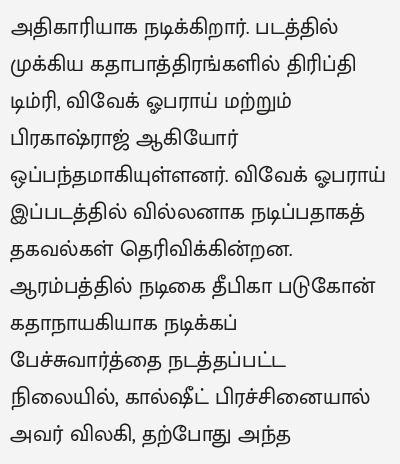அதிகாரியாக நடிக்கிறார். படத்தில் முக்கிய கதாபாத்திரங்களில் திரிப்தி டிம்ரி, விவேக் ஓபராய் மற்றும் பிரகாஷ்ராஜ் ஆகியோர் ஒப்பந்தமாகியுள்ளனர். விவேக் ஓபராய் இப்படத்தில் வில்லனாக நடிப்பதாகத் தகவல்கள் தெரிவிக்கின்றன.
ஆரம்பத்தில் நடிகை தீபிகா படுகோன் கதாநாயகியாக நடிக்கப் பேச்சுவார்த்தை நடத்தப்பட்ட நிலையில், கால்ஷீட் பிரச்சினையால் அவர் விலகி, தற்போது அந்த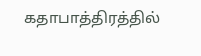கதாபாத்திரத்தில்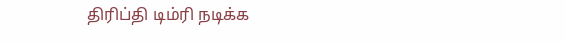திரிப்தி டிம்ரி நடிக்க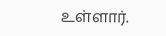உள்ளார்.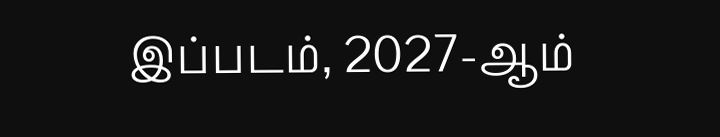இப்படம், 2027-ஆம்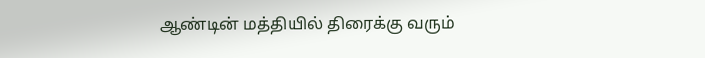ஆண்டின் மத்தியில் திரைக்கு வரும்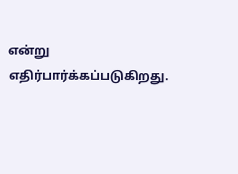என்று எதிர்பார்க்கப்படுகிறது.